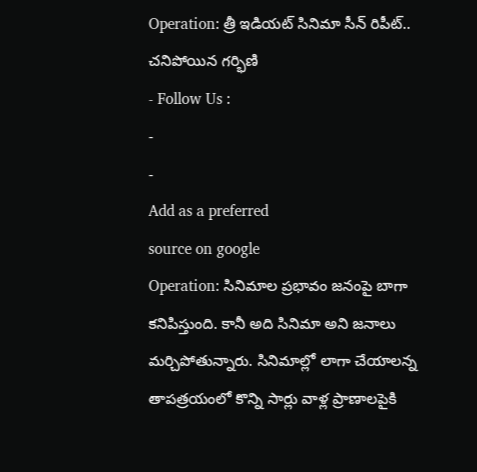Operation: త్రీ ఇడియట్ సినిమా సీన్ రిపీట్.. చనిపోయిన గర్భిణి
- Follow Us :
-
-
Add as a preferred
source on google
Operation: సినిమాల ప్రభావం జనంపై బాగా కనిపిస్తుంది. కానీ అది సినిమా అని జనాలు మర్చిపోతున్నారు. సినిమాల్లో లాగా చేయాలన్న తాపత్రయంలో కొన్ని సార్లు వాళ్ల ప్రాణాలపైకి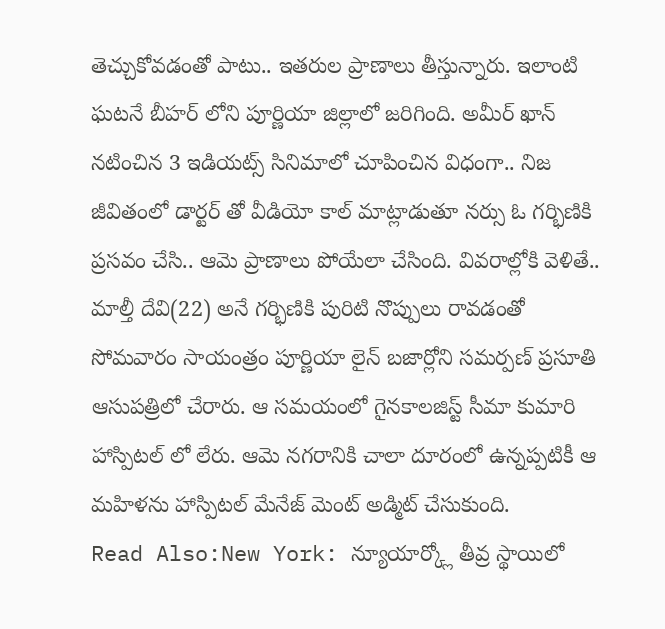తెచ్చుకోవడంతో పాటు.. ఇతరుల ప్రాణాలు తీస్తున్నారు. ఇలాంటి ఘటనే బీహర్ లోని పూర్ణియా జిల్లాలో జరిగింది. అమీర్ ఖాన్ నటించిన 3 ఇడియట్స్ సినిమాలో చూపించిన విధంగా.. నిజ జీవితంలో డార్టర్ తో వీడియో కాల్ మాట్లాడుతూ నర్సు ఓ గర్భిణికి ప్రసవం చేసి.. ఆమె ప్రాణాలు పోయేలా చేసింది. వివరాల్లోకి వెళితే.. మాల్తీ దేవి(22) అనే గర్భిణికి పురిటి నొప్పులు రావడంతో సోమవారం సాయంత్రం పూర్ణియా లైన్ బజార్లోని సమర్పణ్ ప్రసూతి ఆసుపత్రిలో చేరారు. ఆ సమయంలో గైనకాలజిస్ట్ సీమా కుమారి హాస్పిటల్ లో లేరు. ఆమె నగరానికి చాలా దూరంలో ఉన్నప్పటికీ ఆ మహిళను హాస్పిటల్ మేనేజ్ మెంట్ అడ్మిట్ చేసుకుంది.
Read Also:New York: న్యూయార్క్లో తీవ్ర స్థాయిలో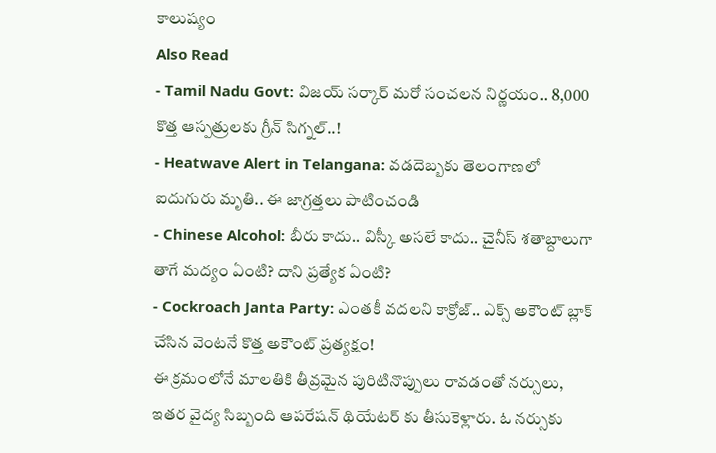కాలుష్యం
Also Read
- Tamil Nadu Govt: విజయ్ సర్కార్ మరో సంచలన నిర్ణయం.. 8,000 కొత్త ఆస్పత్రులకు గ్రీన్ సిగ్నల్..!
- Heatwave Alert in Telangana: వడదెబ్బకు తెలంగాణలో ఐదుగురు మృతి.. ఈ జాగ్రత్తలు పాటించండి
- Chinese Alcohol: బీరు కాదు.. విస్కీ అసలే కాదు.. చైనీస్ శతాబ్దాలుగా తాగే మద్యం ఏంటి? దాని ప్రత్యేక ఏంటి?
- Cockroach Janta Party: ఎంతకీ వదలని కాక్రోజ్.. ఎక్స్ అకౌంట్ బ్లాక్ చేసిన వెంటనే కొత్త అకౌంట్ ప్రత్యక్షం!
ఈ క్రమంలోనే మాలతికి తీవ్రమైన పురిటినొప్పులు రావడంతో నర్సులు, ఇతర వైద్య సిబ్బంది ఆపరేషన్ థియేటర్ కు తీసుకెళ్లారు. ఓ నర్సుకు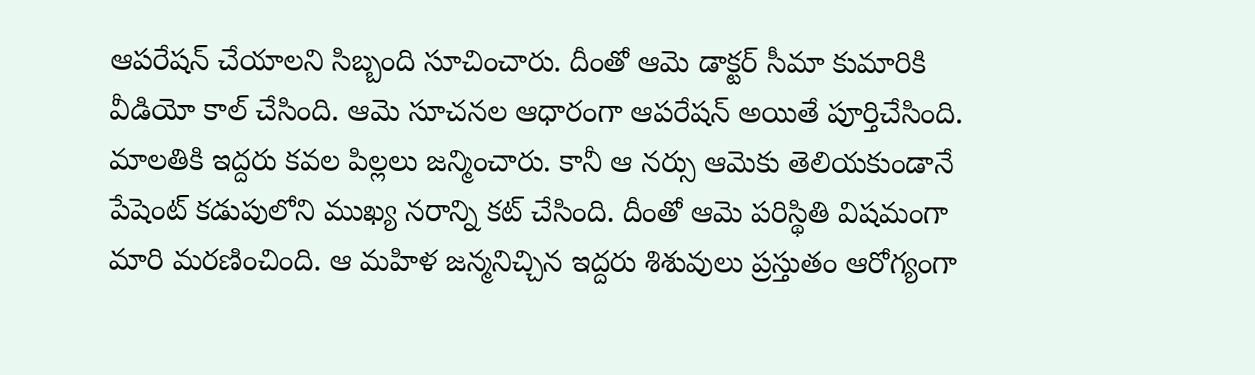ఆపరేషన్ చేయాలని సిబ్బంది సూచించారు. దీంతో ఆమె డాక్టర్ సీమా కుమారికి వీడియో కాల్ చేసింది. ఆమె సూచనల ఆధారంగా ఆపరేషన్ అయితే పూర్తిచేసింది. మాలతికి ఇద్దరు కవల పిల్లలు జన్మించారు. కానీ ఆ నర్సు ఆమెకు తెలియకుండానే పేషెంట్ కడుపులోని ముఖ్య నరాన్ని కట్ చేసింది. దీంతో ఆమె పరిస్థితి విషమంగా మారి మరణించింది. ఆ మహిళ జన్మనిచ్చిన ఇద్దరు శిశువులు ప్రస్తుతం ఆరోగ్యంగా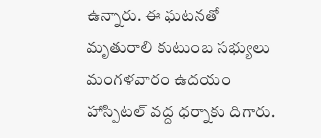ఉన్నారు. ఈ ఘటనతో మృతురాలి కుటుంబ సభ్యులు మంగళవారం ఉదయం హాస్పిటల్ వద్ద ధర్నాకు దిగారు.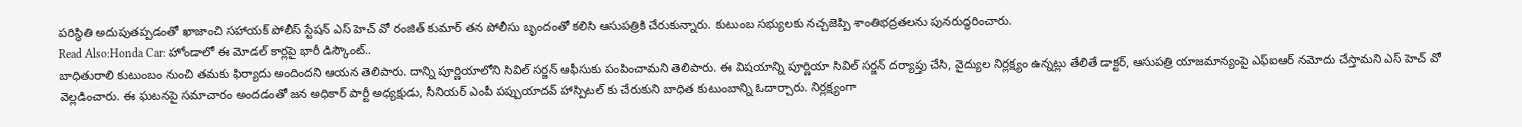పరిస్థితి అదుపుతప్పడంతో ఖాజాంచి సహాయక్ పోలీస్ స్టేషన్ ఎస్ హెచ్ వో రంజిత్ కుమార్ తన పోలీసు బృందంతో కలిసి ఆసుపత్రికి చేరుకున్నారు. కుటుంబ సభ్యులకు నచ్చజెప్పి శాంతిభద్రతలను పునరుద్ధరించారు.
Read Also:Honda Car: హోండాలో ఈ మోడల్ కార్లపై భారీ డిస్కౌంట్..
బాధితురాలి కుటుంబం నుంచి తమకు ఫిర్యాదు అందిందని ఆయన తెలిపారు. దాన్ని పూర్ణియాలోని సివిల్ సర్జన్ ఆఫీసుకు పంపించామని తెలిపారు. ఈ విషయాన్ని పూర్ణియా సివిల్ సర్జన్ దర్యాప్తు చేసి, వైద్యుల నిర్లక్ష్యం ఉన్నట్లు తేలితే డాక్టర్, ఆసుపత్రి యాజమాన్యంపై ఎఫ్ఐఆర్ నమోదు చేస్తామని ఎస్ హెచ్ వో వెల్లడించారు. ఈ ఘటనపై సమాచారం అందడంతో జన అధికార్ పార్టీ అధ్యక్షుడు, సీనియర్ ఎంపీ పప్పుయాదవ్ హాస్పిటల్ కు చేరుకుని బాధిత కుటుంబాన్ని ఓదార్చారు. నిర్లక్ష్యంగా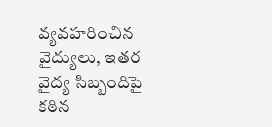వ్యవహరించిన వైద్యులు, ఇతర వైద్య సిబ్బందిపై కఠిన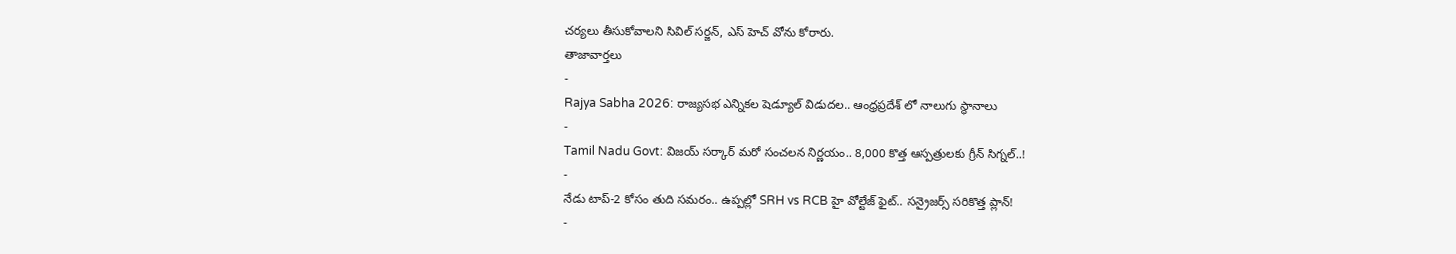చర్యలు తీసుకోవాలని సివిల్ సర్జన్, ఎస్ హెచ్ వోను కోరారు.
తాజావార్తలు
-
Rajya Sabha 2026: రాజ్యసభ ఎన్నికల షెడ్యూల్ విడుదల.. ఆంధ్రప్రదేశ్ లో నాలుగు స్థానాలు
-
Tamil Nadu Govt: విజయ్ సర్కార్ మరో సంచలన నిర్ణయం.. 8,000 కొత్త ఆస్పత్రులకు గ్రీన్ సిగ్నల్..!
-
నేడు టాప్-2 కోసం తుది సమరం.. ఉప్పల్లో SRH vs RCB హై వోల్టేజ్ ఫైట్.. సన్రైజర్స్ సరికొత్త ప్లాన్!
-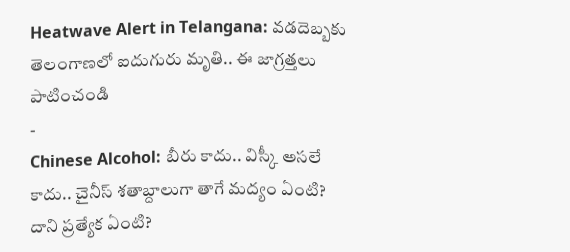Heatwave Alert in Telangana: వడదెబ్బకు తెలంగాణలో ఐదుగురు మృతి.. ఈ జాగ్రత్తలు పాటించండి
-
Chinese Alcohol: బీరు కాదు.. విస్కీ అసలే కాదు.. చైనీస్ శతాబ్దాలుగా తాగే మద్యం ఏంటి? దాని ప్రత్యేక ఏంటి?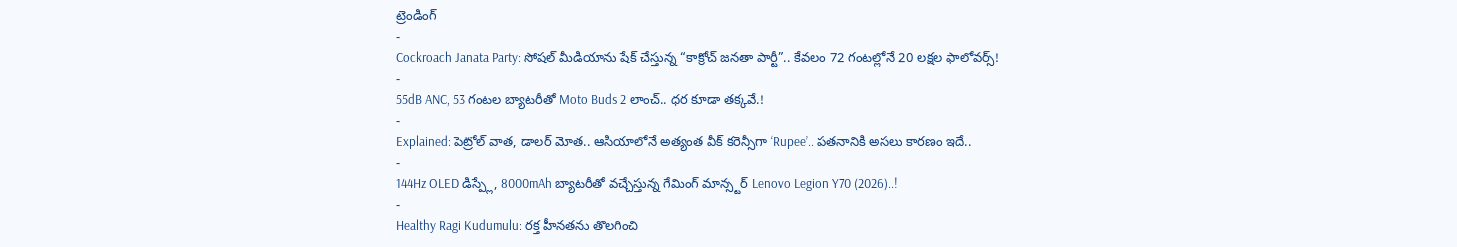ట్రెండింగ్
-
Cockroach Janata Party: సోషల్ మీడియాను షేక్ చేస్తున్న “కాక్రోచ్ జనతా పార్టీ”.. కేవలం 72 గంటల్లోనే 20 లక్షల ఫాలోవర్స్!
-
55dB ANC, 53 గంటల బ్యాటరీతో Moto Buds 2 లాంచ్.. ధర కూడా తక్కవే.!
-
Explained: పెట్రోల్ వాత, డాలర్ మోత.. ఆసియాలోనే అత్యంత వీక్ కరెన్సీగా ‘Rupee’.. పతనానికి అసలు కారణం ఇదే..
-
144Hz OLED డిస్ప్లే, 8000mAh బ్యాటరీతో వచ్చేస్తున్న గేమింగ్ మాన్స్టర్ Lenovo Legion Y70 (2026)..!
-
Healthy Ragi Kudumulu: రక్త హీనతను తొలగించి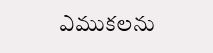ఎముకలను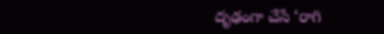దృఢంగా చేసే ‘రాగి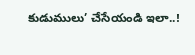కుడుములు’ చేసేయండి ఇలా..!